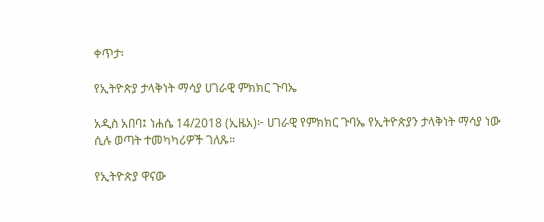ቀጥታ፡

የኢትዮጵያ ታላቅነት ማሳያ ሀገራዊ ምክክር ጉባኤ

አዲስ አበባ፤ ነሐሴ 14/2018 (ኢዜአ)፦ ሀገራዊ የምክክር ጉባኤ የኢትዮጵያን ታላቅነት ማሳያ ነው ሲሉ ወጣት ተመካካሪዎች ገለጹ።

የኢትዮጵያ ዋናው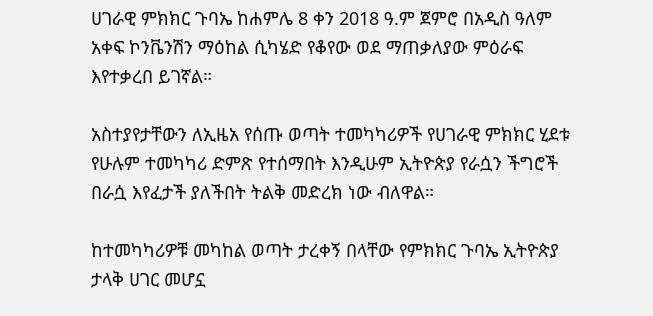ሀገራዊ ምክክር ጉባኤ ከሐምሌ 8 ቀን 2018 ዓ.ም ጀምሮ በአዲስ ዓለም አቀፍ ኮንቬንሽን ማዕከል ሲካሄድ የቆየው ወደ ማጠቃለያው ምዕራፍ እየተቃረበ ይገኛል።

አስተያየታቸውን ለኢዜአ የሰጡ ወጣት ተመካካሪዎች የሀገራዊ ምክክር ሂደቱ የሁሉም ተመካካሪ ድምጽ የተሰማበት እንዲሁም ኢትዮጵያ የራሷን ችግሮች በራሷ እየፈታች ያለችበት ትልቅ መድረክ ነው ብለዋል።

ከተመካካሪዎቹ መካከል ወጣት ታረቀኝ በላቸው የምክክር ጉባኤ ኢትዮጵያ ታላቅ ሀገር መሆኗ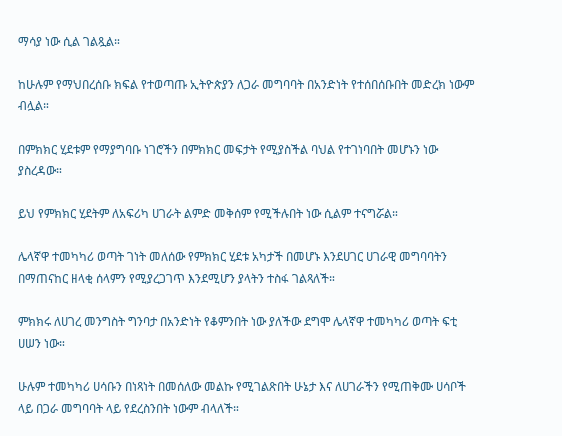ማሳያ ነው ሲል ገልጿል።

ከሁሉም የማህበረሰቡ ክፍል የተወጣጡ ኢትዮጵያን ለጋራ መግባባት በአንድነት የተሰበሰቡበት መድረክ ነውም ብሏል።

በምክክር ሂደቱም የማያግባቡ ነገሮችን በምክክር መፍታት የሚያስችል ባህል የተገነባበት መሆኑን ነው ያስረዳው።

ይህ የምክክር ሂደትም ለአፍሪካ ሀገራት ልምድ መቅሰም የሚችሉበት ነው ሲልም ተናግሯል።

ሌላኛዋ ተመካካሪ ወጣት ገነት መለሰው የምክክር ሂደቱ አካታች በመሆኑ እንደሀገር ሀገራዊ መግባባትን በማጠናከር ዘላቂ ሰላምን የሚያረጋገጥ እንደሚሆን ያላትን ተስፋ ገልጻለች።

ምክክሩ ለሀገረ መንግስት ግንባታ በአንድነት የቆምንበት ነው ያለችው ደግሞ ሌላኛዋ ተመካካሪ ወጣት ፍቲ ሀሠን ነው።

ሁሉም ተመካካሪ ሀሳቡን በነጻነት በመሰለው መልኩ የሚገልጽበት ሁኔታ እና ለሀገራችን የሚጠቅሙ ሀሳቦች ላይ በጋራ መግባባት ላይ የደረስንበት ነውም ብላለች።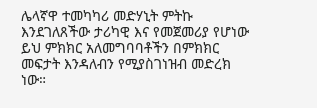ሌላኛዋ ተመካካሪ መድሃኒት ምትኩ እንደገለጸችው ታሪካዊ እና የመጀመሪያ የሆነው ይህ ምክክር አለመግባባቶችን በምክክር መፍታት እንዳለብን የሚያስገነዝብ መድረክ ነው።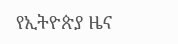የኢትዮጵያ ዜና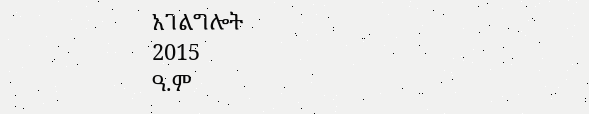አገልግሎት
2015
ዓ.ም